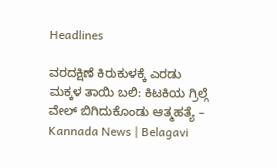Headlines

ವರದಕ್ಷಿಣೆ ಕಿರುಕುಳಕ್ಕೆ ಎರಡು ಮಕ್ಕಳ ತಾಯಿ ಬಲಿ: ಕಿಟಕಿಯ ಗ್ರಿಲ್ಗೆ ವೇಲ್ ಬಿಗಿದುಕೊಂಡು ಆತ್ಮಹತ್ಯೆ – Kannada News | Belagavi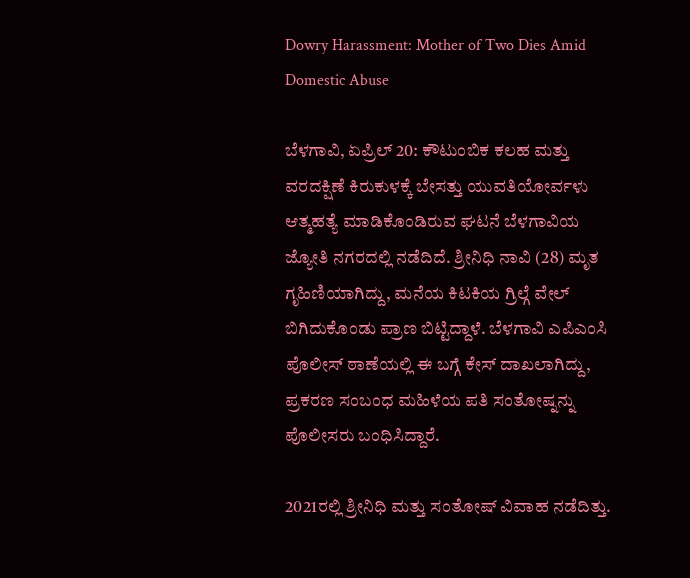Dowry Harassment: Mother of Two Dies Amid Domestic Abuse

ಬೆಳಗಾವಿ, ಏಪ್ರಿಲ್ 20: ಕೌಟುಂಬಿಕ ಕಲಹ ಮತ್ತು ವರದಕ್ಷಿಣೆ ಕಿರುಕುಳಕ್ಕೆ ಬೇಸತ್ತು ಯುವತಿಯೋರ್ವಳು ಆತ್ಮಹತ್ಯೆ ಮಾಡಿಕೊಂಡಿರುವ ಘಟನೆ ಬೆಳಗಾವಿಯ ಜ್ಯೋತಿ ನಗರದಲ್ಲಿ ನಡೆದಿದೆ. ಶ್ರೀನಿಧಿ ನಾವಿ (28) ಮೃತ ಗೃಹಿಣಿಯಾಗಿದ್ದು, ಮನೆಯ ಕಿಟಕಿಯ ಗ್ರಿಲ್ಗೆ ವೇಲ್ ಬಿಗಿದುಕೊಂಡು ಪ್ರಾಣ ಬಿಟ್ಟಿದ್ದಾಳೆ. ಬೆಳಗಾವಿ ಎಪಿಎಂಸಿ ಪೊಲೀಸ್ ಠಾಣೆಯಲ್ಲಿ ಈ ಬಗ್ಗೆ ಕೇಸ್ ದಾಖಲಾಗಿದ್ದು, ಪ್ರಕರಣ ಸಂಬಂಧ ಮಹಿಳೆಯ ಪತಿ ಸಂತೋಷ್ನನ್ನು ಪೊಲೀಸರು ಬಂಧಿಸಿದ್ದಾರೆ.

2021ರಲ್ಲಿ ಶ್ರೀನಿಧಿ ಮತ್ತು ಸಂತೋಷ್ ವಿವಾಹ ನಡೆದಿತ್ತು.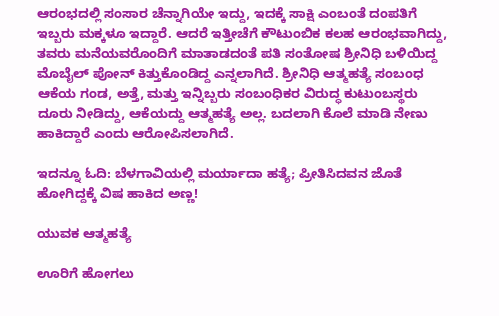ಆರಂಭದಲ್ಲಿ ಸಂಸಾರ ಚೆನ್ನಾಗಿಯೇ ಇದ್ದು, ಇದಕ್ಕೆ ಸಾಕ್ಷಿ ಎಂಬಂತೆ ದಂಪತಿಗೆ ಇಬ್ಬರು ಮಕ್ಕಳೂ ಇದ್ದಾರೆ. ಆದರೆ ಇತ್ತೀಚೆಗೆ ಕೌಟುಂಬಿಕ ಕಲಹ ಆರಂಭವಾಗಿದ್ದು, ತವರು ಮನೆಯವರೊಂದಿಗೆ ಮಾತಾಡದಂತೆ ಪತಿ ಸಂತೋಷ ಶ್ರೀನಿಧಿ ಬಳಿಯಿದ್ದ ಮೊಬೈಲ್ ಪೋನ್ ಕಿತ್ತುಕೊಂಡಿದ್ದ ಎನ್ನಲಾಗಿದೆ. ಶ್ರೀನಿಧಿ ಆತ್ಮಹತ್ಯೆ ಸಂಬಂಧ ಆಕೆಯ ಗಂಡ, ಅತ್ತೆ, ಮತ್ತು ಇನ್ನಿಬ್ಬರು ಸಂಬಂಧಿಕರ ವಿರುದ್ಧ ಕುಟುಂಬಸ್ಥರು ದೂರು ನೀಡಿದ್ದು, ಆಕೆಯದ್ದು ಆತ್ಮಹತ್ಯೆ ಅಲ್ಲ. ಬದಲಾಗಿ ಕೊಲೆ ಮಾಡಿ ನೇಣು ಹಾಕಿದ್ದಾರೆ ಎಂದು ಆರೋಪಿಸಲಾಗಿದೆ.

ಇದನ್ನೂ ಓದಿ: ಬೆಳಗಾವಿಯಲ್ಲಿ ಮರ್ಯಾದಾ ಹತ್ಯೆ; ಪ್ರೀತಿಸಿದವನ ಜೊತೆ ಹೋಗಿದ್ದಕ್ಕೆ ವಿಷ ಹಾಕಿದ ಅಣ್ಣ!

ಯುವಕ‌ ಆತ್ಮಹತ್ಯೆ

ಊರಿಗೆ ಹೋಗಲು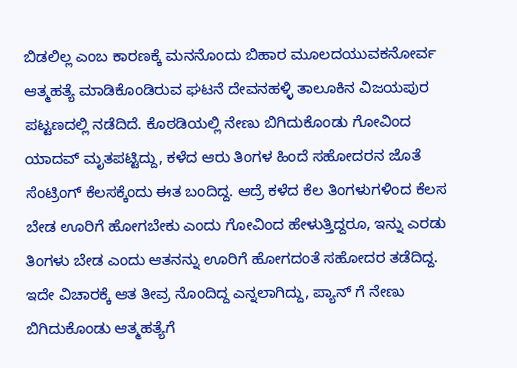ಬಿಡಲಿಲ್ಲ ಎಂಬ ಕಾರಣಕ್ಕೆ ಮನನೊಂದು ಬಿಹಾರ ಮೂಲದಯುವಕನೋರ್ವ ಆತ್ಮಹತ್ಯೆ ಮಾಡಿಕೊಂಡಿರುವ ಘಟನೆ ದೇವನಹಳ್ಳಿ ತಾಲೂಕಿನ ‌ವಿಜಯಪುರ ಪಟ್ಟಣದಲ್ಲಿ ನಡೆದಿದೆ. ಕೊಠಡಿಯಲ್ಲಿ ನೇಣು ಬಿಗಿದುಕೊಂಡು ಗೋವಿಂದ ಯಾದವ್ ಮೃತಪಟ್ಟಿದ್ದು, ಕಳೆದ ಆರು‌ ತಿಂಗಳ ಹಿಂದೆ ಸಹೋದರನ ಜೊತೆ‌ ಸೆಂಟ್ರಿಂಗ್ ಕೆಲಸಕ್ಕೆಂದು ಈತ ಬಂದಿದ್ದ. ಆದ್ರೆ ಕಳೆದ‌‌‌‌ ಕೆಲ ತಿಂಗಳುಗಳಿಂದ ಕೆಲಸ‌ ಬೇಡ ಊರಿಗೆ ಹೋಗಬೇಕು ಎಂದು ಗೋವಿಂದ ಹೇಳುತ್ತಿದ್ದರೂ, ಇನ್ನು ಎರಡು ತಿಂಗಳು‌ ಬೇಡ ಎಂದು ಆತನನ್ನು ಊರಿಗೆ ಹೋಗದಂತೆ ಸಹೋದರ ತಡೆದಿದ್ದ. ಇದೇ ವಿಚಾರಕ್ಕೆ ಆತ ತೀವ್ರ ನೊಂದಿದ್ದ ಎನ್ನಲಾಗಿದ್ದು, ಪ್ಯಾನ್ ಗೆ ನೇಣು ಬಿಗಿದುಕೊಂಡು ಆತ್ಮಹತ್ಯೆಗೆ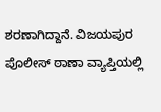ಶರಣಾಗಿದ್ದಾನೆ. ವಿಜಯಪುರ ಪೊಲೀಸ್ ಠಾಣಾ ವ್ಯಾಪ್ತಿಯಲ್ಲಿ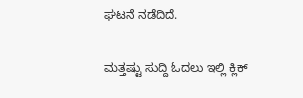ಘಟನೆ ನಡೆದಿದೆ.

ಮತ್ತಷ್ಟು ಸುದ್ದಿ ಓದಲು ಇಲ್ಲಿ ಕ್ಲಿಕ್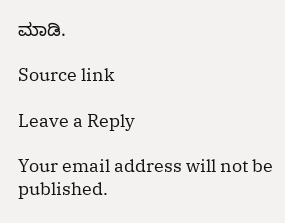ಮಾಡಿ.

Source link

Leave a Reply

Your email address will not be published.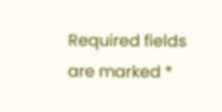Required fields are marked *